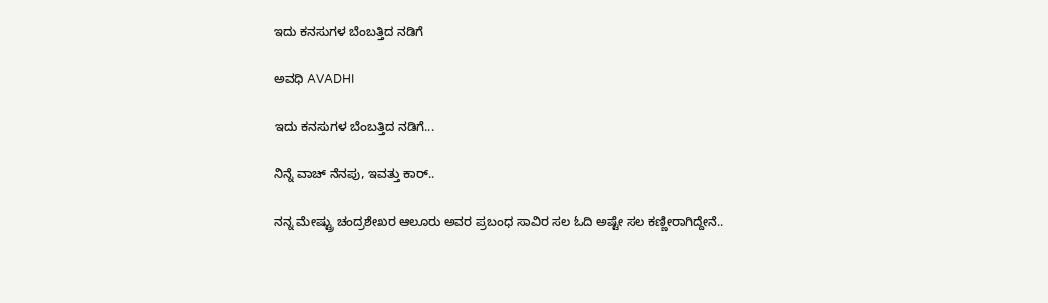ಇದು ಕನಸುಗಳ ಬೆಂಬತ್ತಿದ ನಡಿಗೆ‍

ಅವಧಿ AVADHI

ಇದು ಕನಸುಗಳ ಬೆಂಬತ್ತಿದ ನಡಿಗೆ...

ನಿನ್ನೆ ವಾಚ್ ನೆನಪು, ಇವತ್ತು ಕಾರ್..

ನನ್ನ ಮೇಷ್ಟ್ರು ಚಂದ್ರಶೇಖರ ಆಲೂರು ಅವರ ಪ್ರಬಂಧ ಸಾವಿರ ಸಲ ಓದಿ ಅಷ್ಟೇ ಸಲ ಕಣ್ಣೀರಾಗಿದ್ದೇನೆ..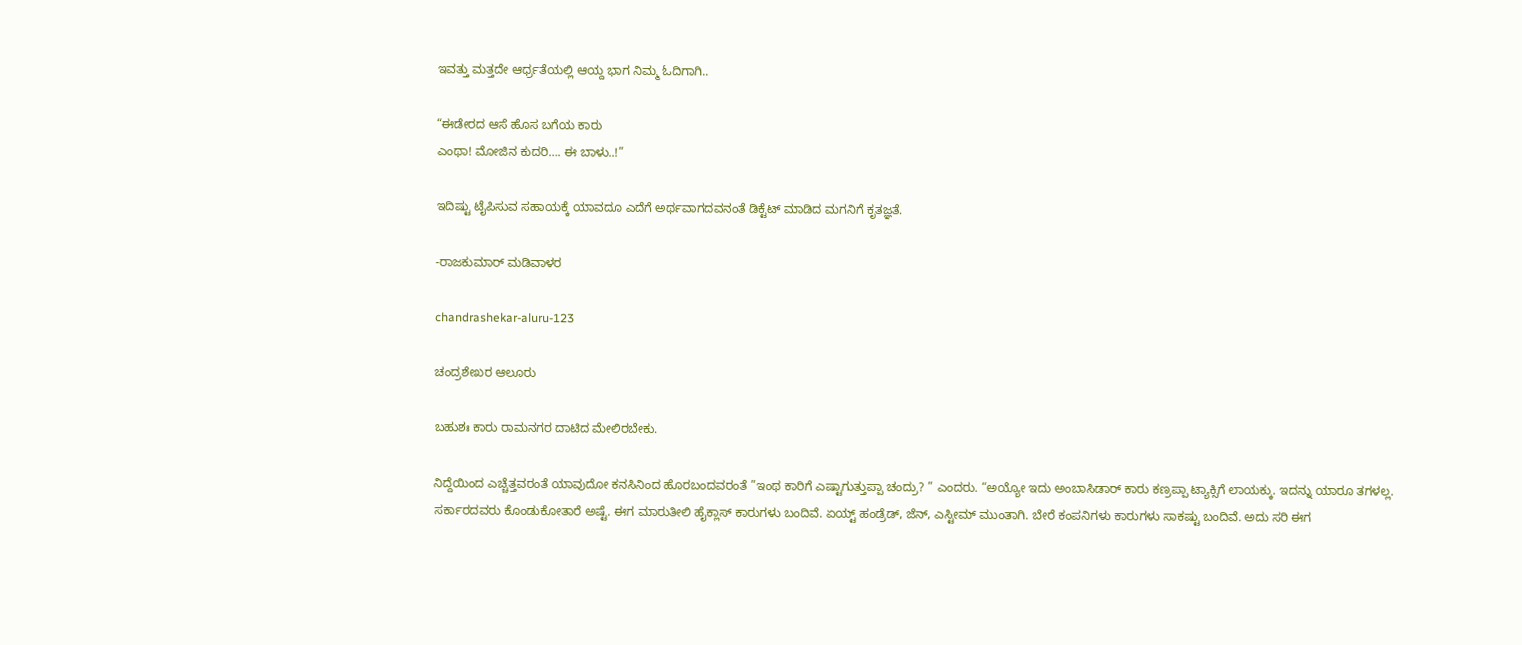ಇವತ್ತು ಮತ್ತದೇ ಆರ್ಧ್ರತೆಯಲ್ಲಿ ಆಯ್ದ ಭಾಗ ನಿಮ್ಮ ಓದಿಗಾಗಿ..

“ಈಡೇರದ ಆಸೆ ಹೊಸ ಬಗೆಯ ಕಾರು
ಎಂಥಾ! ಮೋಜಿನ ಕುದರಿ…. ಈ ಬಾಳು..!”

ಇದಿಷ್ಟು ಟೈಪಿಸುವ ಸಹಾಯಕ್ಕೆ ಯಾವದೂ ಎದೆಗೆ ಅರ್ಥವಾಗದವನಂತೆ ಡಿಕ್ಟೆಟ್ ಮಾಡಿದ ಮಗನಿಗೆ ಕೃತಜ್ಞತೆ.

-ರಾಜಕುಮಾರ್ ಮಡಿವಾಳರ

chandrashekar-aluru-123

ಚಂದ್ರಶೇಖರ ಆಲೂರು

ಬಹುಶಃ ಕಾರು ರಾಮನಗರ ದಾಟಿದ ಮೇಲಿರಬೇಕು.

ನಿದ್ದೆಯಿಂದ ಎಚ್ಚೆತ್ತವರಂತೆ ಯಾವುದೋ ಕನಸಿನಿಂದ ಹೊರಬಂದವರಂತೆ ”ಇಂಥ ಕಾರಿಗೆ ಎಷ್ಟಾಗುತ್ತುಪ್ಪಾ ಚಂದ್ರು? ” ಎಂದರು. “ಅಯ್ಯೋ ಇದು ಅಂಬಾಸಿಡಾರ್ ಕಾರು ಕಣ್ರಪ್ಪಾ ಟ್ಯಾಕ್ಸಿಗೆ ಲಾಯಕ್ಕು. ಇದನ್ನು ಯಾರೂ ತಗಳಲ್ಲ. ಸರ್ಕಾರದವರು ಕೊಂಡುಕೋತಾರೆ ಅಷ್ಟೆ. ಈಗ ಮಾರುತೀಲಿ ಹೈಕ್ಲಾಸ್ ಕಾರುಗಳು ಬಂದಿವೆ. ಏಯ್ಟ್ ಹಂಡ್ರೆಡ್, ಜೆನ್, ಎಸ್ಟೀಮ್ ಮುಂತಾಗಿ. ಬೇರೆ ಕಂಪನಿಗಳು ಕಾರುಗಳು ಸಾಕಷ್ಟು ಬಂದಿವೆ. ಅದು ಸರಿ ಈಗ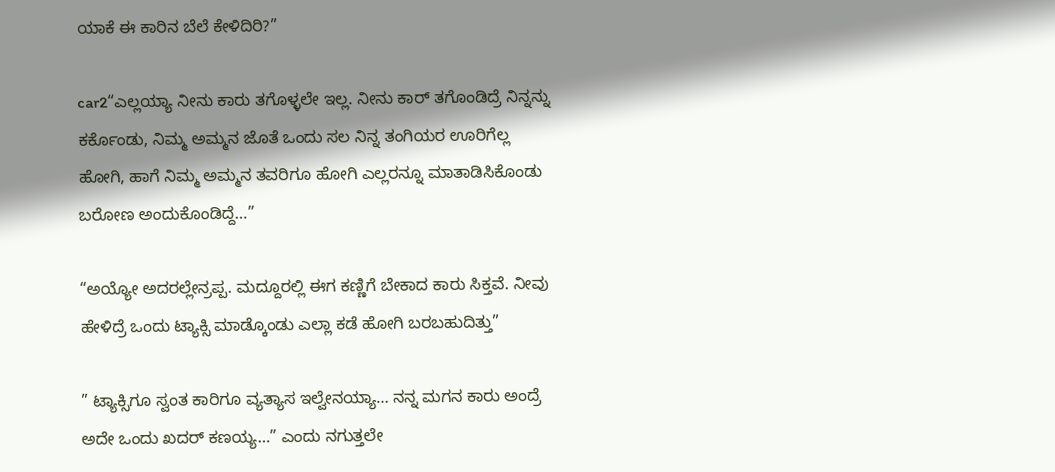ಯಾಕೆ ಈ ಕಾರಿನ ಬೆಲೆ ಕೇಳಿದಿರಿ?”

car2“ಎಲ್ಲಯ್ಯಾ ನೀನು ಕಾರು ತಗೊಳ್ಳಲೇ ಇಲ್ಲ. ನೀನು ಕಾರ್ ತಗೊಂಡಿದ್ರೆ ನಿನ್ನನ್ನು ಕರ್ಕೊಂಡು, ನಿಮ್ಮ ಅಮ್ಮನ ಜೊತೆ ಒಂದು ಸಲ ನಿನ್ನ ತಂಗಿಯರ ಊರಿಗೆಲ್ಲ ಹೋಗಿ, ಹಾಗೆ ನಿಮ್ಮ ಅಮ್ಮನ ತವರಿಗೂ ಹೋಗಿ ಎಲ್ಲರನ್ನೂ ಮಾತಾಡಿಸಿಕೊಂಡು ಬರೋಣ ಅಂದುಕೊಂಡಿದ್ದೆ…”

“ಅಯ್ಯೋ ಅದರಲ್ಲೇನ್ರಪ್ಪ. ಮದ್ದೂರಲ್ಲಿ ಈಗ ಕಣ್ಣಿಗೆ ಬೇಕಾದ ಕಾರು ಸಿಕ್ತವೆ. ನೀವು ಹೇಳಿದ್ರೆ ಒಂದು ಟ್ಯಾಕ್ಸಿ ಮಾಡ್ಕೊಂಡು ಎಲ್ಲಾ ಕಡೆ ಹೋಗಿ ಬರಬಹುದಿತ್ತು”

” ಟ್ಯಾಕ್ಸಿಗೂ ಸ್ವಂತ ಕಾರಿಗೂ ವ್ಯತ್ಯಾಸ ಇಲ್ವೇನಯ್ಯಾ… ನನ್ನ ಮಗನ ಕಾರು ಅಂದ್ರೆ ಅದೇ ಒಂದು ಖದರ್ ಕಣಯ್ಯ…” ಎಂದು ನಗುತ್ತಲೇ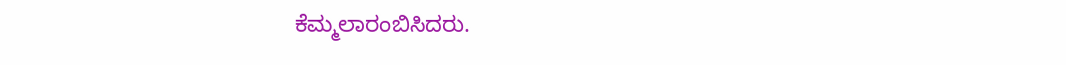ಕೆಮ್ಮಲಾರಂಬಿಸಿದರು.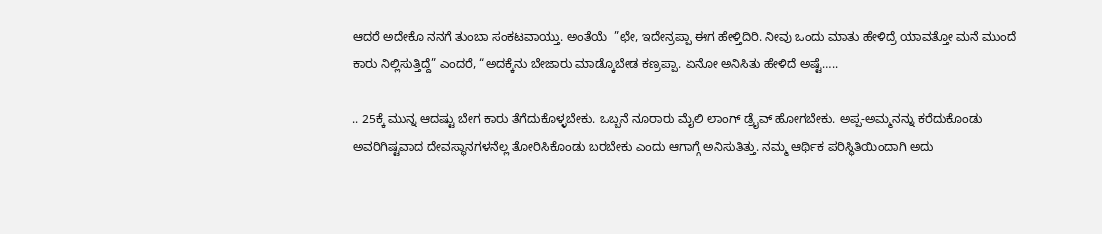ಆದರೆ ಅದೇಕೊ ನನಗೆ ತುಂಬಾ ಸಂಕಟವಾಯ್ತು. ಅಂತೆಯೆ  ”ಛೇ, ಇದೇನ್ರಪ್ಪಾ ಈಗ ಹೇಳ್ತಿದಿರಿ. ನೀವು ಒಂದು ಮಾತು ಹೇಳಿದ್ರೆ ಯಾವತ್ತೋ ಮನೆ ಮುಂದೆ ಕಾರು ನಿಲ್ಲಿಸುತ್ತಿದ್ದೆ” ಎಂದರೆ, “ಅದಕ್ಕೆನು ಬೇಜಾರು ಮಾಡ್ಕೊಬೇಡ ಕಣ್ರಪ್ಪಾ. ಏನೋ ಅನಿಸಿತು ಹೇಳಿದೆ ಅಷ್ಟೆ…..

.. 25ಕ್ಕೆ ಮುನ್ನ ಆದಷ್ಟು ಬೇಗ ಕಾರು ತೆಗೆದುಕೊಳ್ಳಬೇಕು. ಒಬ್ಬನೆ ನೂರಾರು ಮೈಲಿ ಲಾಂಗ್ ಡ್ರೈವ್ ಹೋಗಬೇಕು. ಅಪ್ಪ-ಅಮ್ಮನನ್ನು ಕರೆದುಕೊಂಡು ಅವರಿಗಿಷ್ಟವಾದ ದೇವಸ್ಥಾನಗಳನೆಲ್ಲ ತೋರಿಸಿಕೊಂಡು ಬರಬೇಕು ಎಂದು ಆಗಾಗ್ಗೆ ಅನಿಸುತಿತ್ತು. ನಮ್ಮ ಆರ್ಥಿಕ ಪರಿಸ್ಥಿತಿಯಿಂದಾಗಿ ಅದು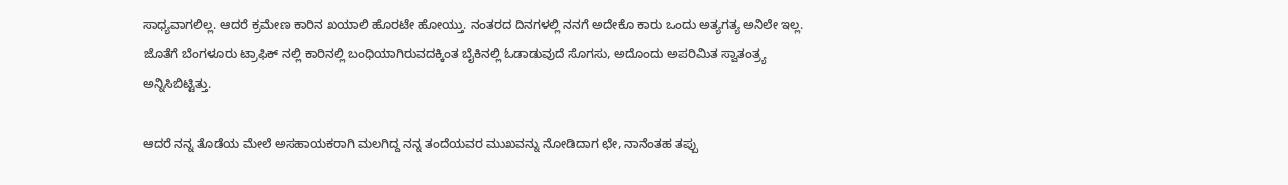ಸಾಧ್ಯವಾಗಲಿಲ್ಲ. ಆದರೆ ಕ್ರಮೇಣ ಕಾರಿನ ಖಯಾಲಿ ಹೊರಟೇ ಹೋಯ್ತು. ನಂತರದ ದಿನಗಳಲ್ಲಿ ನನಗೆ ಅದೇಕೊ ಕಾರು ಒಂದು ಅತ್ಯಗತ್ಯ ಅನಿಲೇ ಇಲ್ಲ. ಜೊತೆಗೆ ಬೆಂಗಳೂರು ಟ್ರಾಫಿಕ್ ನಲ್ಲಿ ಕಾರಿನಲ್ಲಿ ಬಂಧಿಯಾಗಿರುವದಕ್ಕಿಂತ ಬೈಕಿನಲ್ಲಿ ಓಡಾಡುವುದೆ ಸೊಗಸು, ಅದೊಂದು ಅಪರಿಮಿತ ಸ್ವಾತಂತ್ರ್ಯ ಅನ್ನಿಸಿಬಿಟ್ಟಿತ್ತು.

ಆದರೆ ನನ್ನ ತೊಡೆಯ ಮೇಲೆ ಅಸಹಾಯಕರಾಗಿ ಮಲಗಿದ್ದ ನನ್ನ ತಂದೆಯವರ ಮುಖವನ್ನು ನೋಡಿದಾಗ ಛೇ, ನಾನೆಂತಹ ತಪ್ಪು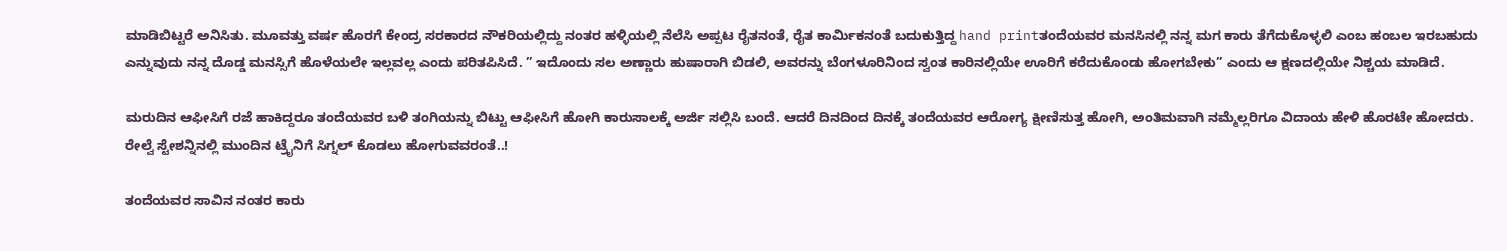ಮಾಡಿಬಿಟ್ಟರೆ ಅನಿಸಿತು. ಮೂವತ್ತು ವರ್ಷ ಹೊರಗೆ ಕೇಂದ್ರ ಸರಕಾರದ ನೌಕರಿಯಲ್ಲಿದ್ದು ನಂತರ ಹಳ್ಳಿಯಲ್ಲಿ ನೆಲೆಸಿ ಅಪ್ಪಟ ರೈತನಂತೆ, ರೈತ ಕಾರ್ಮಿಕನಂತೆ ಬದುಕುತ್ತಿದ್ದ hand printತಂದೆಯವರ ಮನಸಿನಲ್ಲಿ ನನ್ನ ಮಗ ಕಾರು ತೆಗೆದುಕೊಳ್ಳಲಿ ಎಂಬ ಹಂಬಲ ಇರಬಹುದು ಎನ್ನುವುದು ನನ್ನ ದೊಡ್ಡ ಮನಸ್ಸಿಗೆ ಹೊಳೆಯಲೇ ಇಲ್ಲವಲ್ಲ ಎಂದು ಪರಿತಪಿಸಿದೆ. ” ಇದೊಂದು ಸಲ ಅಣ್ಣಾರು ಹುಷಾರಾಗಿ ಬಿಡಲಿ, ಅವರನ್ನು ಬೆಂಗಳೂರಿನಿಂದ ಸ್ವಂತ ಕಾರಿನಲ್ಲಿಯೇ ಊರಿಗೆ ಕರೆದುಕೊಂಡು ಹೋಗಬೇಕು” ಎಂದು ಆ ಕ್ಷಣದಲ್ಲಿಯೇ ನಿಶ್ಚಯ ಮಾಡಿದೆ.

ಮರುದಿನ ಆಫೀಸಿಗೆ ರಜೆ ಹಾಕಿದ್ದರೂ ತಂದೆಯವರ ಬಳಿ ತಂಗಿಯನ್ನು ಬಿಟ್ಟು ಆಫೀಸಿಗೆ ಹೋಗಿ ಕಾರುಸಾಲಕ್ಕೆ ಅರ್ಜಿ ಸಲ್ಲಿಸಿ ಬಂದೆ. ಆದರೆ ದಿನದಿಂದ ದಿನಕ್ಕೆ ತಂದೆಯವರ ಆರೋಗ್ಯ ಕ್ಷೀಣಿಸುತ್ತ ಹೋಗಿ, ಅಂತಿಮವಾಗಿ ನಮ್ಮೆಲ್ಲರಿಗೂ ವಿದಾಯ ಹೇಳಿ ಹೊರಟೇ ಹೋದರು. ರೇಲ್ವೆ ಸ್ಟೇಶನ್ನಿನಲ್ಲಿ ಮುಂದಿನ ಟ್ರೈನಿಗೆ ಸಿಗ್ನಲ್ ಕೊಡಲು ಹೋಗುವವರಂತೆ..!

ತಂದೆಯವರ ಸಾವಿನ ನಂತರ ಕಾರು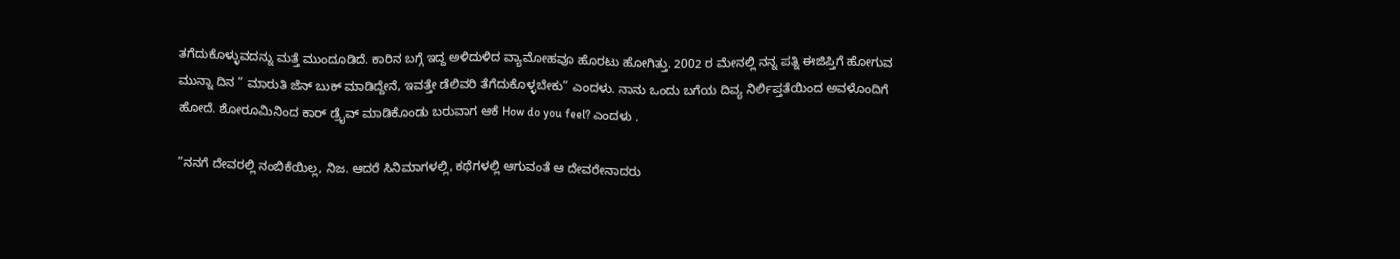ತಗೆದುಕೊಳ್ಳುವದನ್ನು ಮತ್ತೆ ಮುಂದೂಡಿದೆ. ಕಾರಿನ ಬಗ್ಗೆ ಇದ್ದ ಅಳಿದುಳಿದ ವ್ಯಾಮೋಹವೂ ಹೊರಟು ಹೋಗಿತ್ತು. 2002 ರ ಮೇನಲ್ಲಿ ನನ್ನ ಪತ್ನಿ ಈಜಿಪ್ತಿಗೆ ಹೋಗುವ ಮುನ್ನಾ ದಿನ ” ಮಾರುತಿ ಜೆನ್ ಬುಕ್ ಮಾಡಿದ್ದೇನೆ, ಇವತ್ತೇ ಡೆಲಿವರಿ ತೆಗೆದುಕೊಳ್ಳಬೇಕು” ಎಂದಳು. ನಾನು ಒಂದು ಬಗೆಯ ದಿವ್ಯ ನಿರ್ಲಿಪ್ತತೆಯಿಂದ ಅವಳೊಂದಿಗೆ ಹೋದೆ. ಶೋರೂಮಿನಿಂದ ಕಾರ್ ಡ್ರೈವ್ ಮಾಡಿಕೊಂಡು ಬರುವಾಗ ಆಕೆ How do you feel? ಎಂದಳು .

”ನನಗೆ ದೇವರಲ್ಲಿ ನಂಬಿಕೆಯಿಲ್ಲ, ನಿಜ. ಆದರೆ ಸಿನಿಮಾಗಳಲ್ಲಿ, ಕಥೆಗಳಲ್ಲಿ ಆಗುವಂತೆ ಆ ದೇವರೇನಾದರು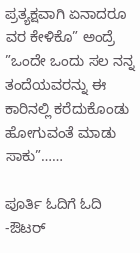ಪ್ರತ್ಯಕ್ಷವಾಗಿ ಏನಾದರೂ ವರ ಕೇಳಿಕೊ” ಅಂದ್ರೆ
”ಒಂದೇ ಒಂದು ಸಲ ನನ್ನ ತಂದೆಯವರನ್ನು ಈ ಕಾರಿನಲ್ಲಿ ಕರೆದುಕೊಂಡು ಹೋಗುವಂತೆ ಮಾಡು ಸಾಕು”……

ಪೂರ್ತಿ ಓದಿಗೆ ಓದಿ -ಔಟರ್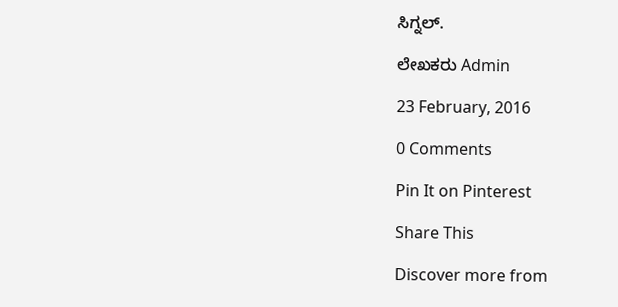ಸಿಗ್ನಲ್.

ಲೇಖಕರು Admin

23 February, 2016

0 Comments

Pin It on Pinterest

Share This

Discover more from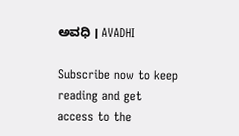ಅವಧಿ । AVADHI

Subscribe now to keep reading and get access to the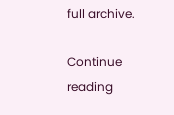full archive.

Continue reading